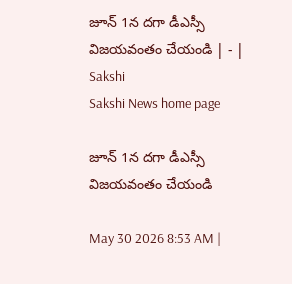జూన్‌ 1న దగా డీఎస్సీ విజయవంతం చేయండి | - | Sakshi
Sakshi News home page

జూన్‌ 1న దగా డీఎస్సీ విజయవంతం చేయండి

May 30 2026 8:53 AM |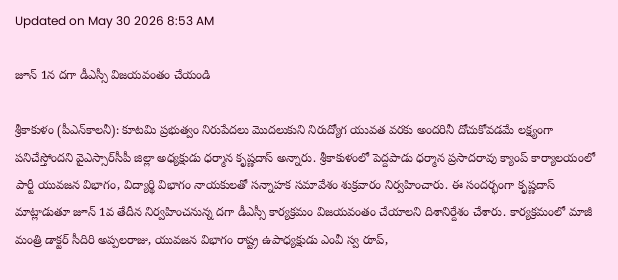Updated on May 30 2026 8:53 AM

జూన్‌ 1న దగా డీఎస్సీ విజయవంతం చేయండి

శ్రీకాకుళం (పీఎన్‌కాలనీ): కూటమి ప్రభుత్వం నిరుపేదలు మొదలుకుని నిరుద్యోగ యువత వరకు అందరినీ దోచుకోవడమే లక్ష్యంగా పనిచేస్తోందని వైఎస్సార్‌సీపీ జిల్లా అధ్యక్షుడు ధర్మాన కృష్ణదాస్‌ అన్నారు. శ్రీకాకుళంలో పెద్దపాడు ధర్మాన ప్రసాదరావు క్యాంప్‌ కార్యాలయంలో పార్టీ యువజన విభాగం, విద్యార్థి విభాగం నాయకులతో సన్నాహక సమావేశం శుక్రవారం నిర్వహించారు. ఈ సందర్భంగా కృష్ణదాస్‌ మాట్లాడుతూ జూన్‌ 1వ తేదీన నిర్వహించనున్న దగా డీఎస్సీ కార్యక్రమం విజయవంతం చేయాలని దిశానిర్దేశం చేశారు. కార్యక్రమంలో మాజీ మంత్రి డాక్టర్‌ సీదిరి అప్పలరాజు, యువజన విభాగం రాష్ట్ర ఉపాధ్యక్షుడు ఎంవీ స్వ రూప్‌,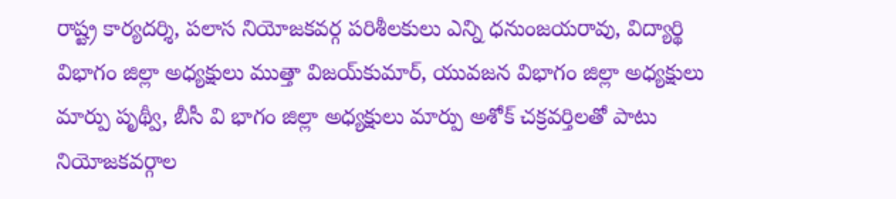రాష్ట్ర కార్యదర్శి, పలాస నియోజకవర్గ పరిశీలకులు ఎన్ని ధనుంజయరావు, విద్యార్థి విభాగం జిల్లా అధ్యక్షులు ముత్తా విజయ్‌కుమార్‌, యువజన విభాగం జిల్లా అధ్యక్షులు మార్పు పృథ్వీ, బీసీ వి భాగం జిల్లా అధ్యక్షులు మార్పు అశోక్‌ చక్రవర్తిలతో పాటు నియోజకవర్గాల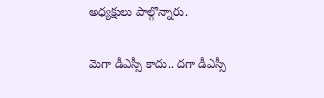అధ్యక్షులు పాల్గొన్నారు.

మెగా డీఎస్సీ కాదు.. దగా డీఎస్సీ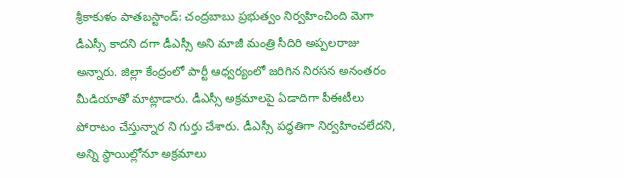శ్రీకాకుళం పాతబస్టాండ్‌: చంద్రబాబు ప్రభుత్వం నిర్వహించింది మెగా డీఎస్సీ కాదని దగా డీఎస్సీ అని మాజీ మంత్రి సీదిరి అప్పలరాజు అన్నారు. జిల్లా కేంద్రంలో పార్టీ ఆధ్వర్యంలో జరిగిన నిరసన అనంతరం మీడియాతో మాట్లాడారు. డీఎస్సీ అక్రమాలపై ఏడాదిగా పీఈటీలు పోరాటం చేస్తున్నార ని గుర్తు చేశారు. డీఎస్సీ పద్ధతిగా నిర్వహించలేదని, అన్ని స్థాయిల్లోనూ అక్రమాలు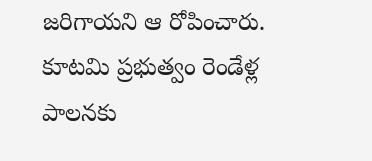జరిగాయని ఆ రోపించారు. కూటమి ప్రభుత్వం రెండేళ్ల పాలనకు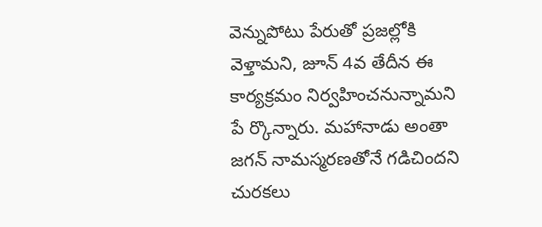వెన్నుపోటు పేరుతో ప్రజల్లోకి వెళ్తామని, జూన్‌ 4వ తేదీన ఈ కార్యక్రమం నిర్వహించనున్నామని పే ర్కొన్నారు. మహానాడు అంతా జగన్‌ నామస్మరణతోనే గడిచిందని చురకలు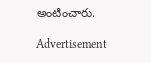అంటించారు.

Advertisement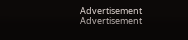Advertisement
Advertisement